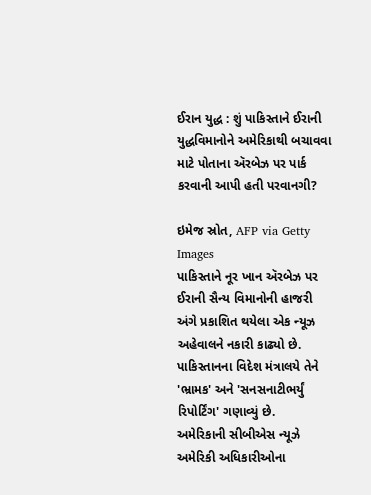ઈરાન યુદ્ધ : શું પાકિસ્તાને ઈરાની યુદ્ધવિમાનોને અમેરિકાથી બચાવવા માટે પોતાના ઍરબેઝ પર પાર્ક કરવાની આપી હતી પરવાનગી?

ઇમેજ સ્રોત, AFP via Getty Images
પાકિસ્તાને નૂર ખાન ઍરબેઝ પર ઈરાની સૈન્ય વિમાનોની હાજરી અંગે પ્રકાશિત થયેલા એક ન્યૂઝ અહેવાલને નકારી કાઢ્યો છે.
પાકિસ્તાનના વિદેશ મંત્રાલયે તેને 'ભ્રામક' અને 'સનસનાટીભર્યું રિપોર્ટિંગ' ગણાવ્યું છે.
અમેરિકાની સીબીએસ ન્યૂઝે અમેરિકી અધિકારીઓના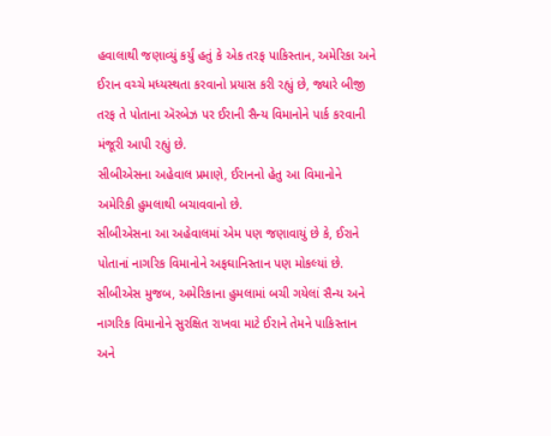હવાલાથી જણાવ્યું કર્યું હતું કે એક તરફ પાકિસ્તાન, અમેરિકા અને ઈરાન વચ્ચે મધ્યસ્થતા કરવાનો પ્રયાસ કરી રહ્યું છે, જ્યારે બીજી તરફ તે પોતાના ઍરબેઝ પર ઈરાની સૈન્ય વિમાનોને પાર્ક કરવાની મંજૂરી આપી રહ્યું છે.
સીબીએસના અહેવાલ પ્રમાણે, ઈરાનનો હેતુ આ વિમાનોને અમેરિકી હુમલાથી બચાવવાનો છે.
સીબીએસના આ અહેવાલમાં એમ પણ જણાવાયું છે કે, ઈરાને પોતાનાં નાગરિક વિમાનોને અફઘાનિસ્તાન પણ મોકલ્યાં છે.
સીબીએસ મુજબ, અમેરિકાના હુમલામાં બચી ગયેલાં સૈન્ય અને નાગરિક વિમાનોને સુરક્ષિત રાખવા માટે ઈરાને તેમને પાકિસ્તાન અને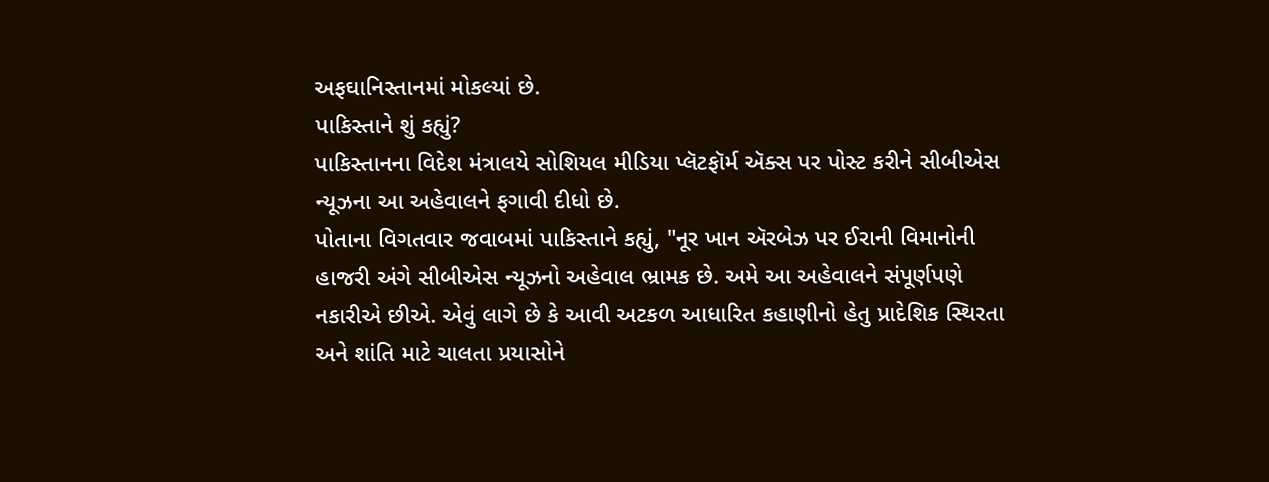અફઘાનિસ્તાનમાં મોકલ્યાં છે.
પાકિસ્તાને શું કહ્યું?
પાકિસ્તાનના વિદેશ મંત્રાલયે સોશિયલ મીડિયા પ્લૅટફૉર્મ ઍક્સ પર પોસ્ટ કરીને સીબીએસ ન્યૂઝના આ અહેવાલને ફગાવી દીધો છે.
પોતાના વિગતવાર જવાબમાં પાકિસ્તાને કહ્યું, "નૂર ખાન ઍરબેઝ પર ઈરાની વિમાનોની હાજરી અંગે સીબીએસ ન્યૂઝનો અહેવાલ ભ્રામક છે. અમે આ અહેવાલને સંપૂર્ણપણે નકારીએ છીએ. એવું લાગે છે કે આવી અટકળ આધારિત કહાણીનો હેતુ પ્રાદેશિક સ્થિરતા અને શાંતિ માટે ચાલતા પ્રયાસોને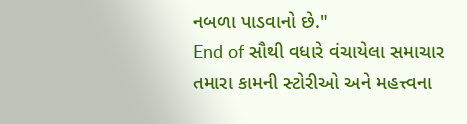નબળા પાડવાનો છે."
End of સૌથી વધારે વંચાયેલા સમાચાર
તમારા કામની સ્ટોરીઓ અને મહત્ત્વના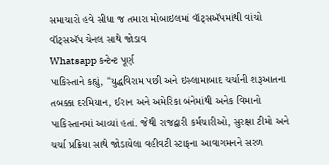સમાચારો હવે સીધા જ તમારા મોબાઇલમાં વૉટ્સઍપમાંથી વાંચો
વૉટ્સઍપ ચેનલ સાથે જોડાવ
Whatsapp કન્ટેન્ટ પૂર્ણ
પાકિસ્તાને કહ્યું, "યુદ્ધવિરામ પછી અને ઇસ્લામાબાદ ચર્ચાની શરૂઆતના તબક્કા દરમિયાન, ઈરાન અને અમેરિકા બંનેમાંથી અનેક વિમાનો પાકિસ્તાનમાં આવ્યાં હતાં. જેથી રાજદ્વારી કર્મચારીઓ, સુરક્ષા ટીમો અને ચર્ચા પ્રક્રિયા સાથે જોડાયેલા વહીવટી સ્ટાફના આવાગમનને સરળ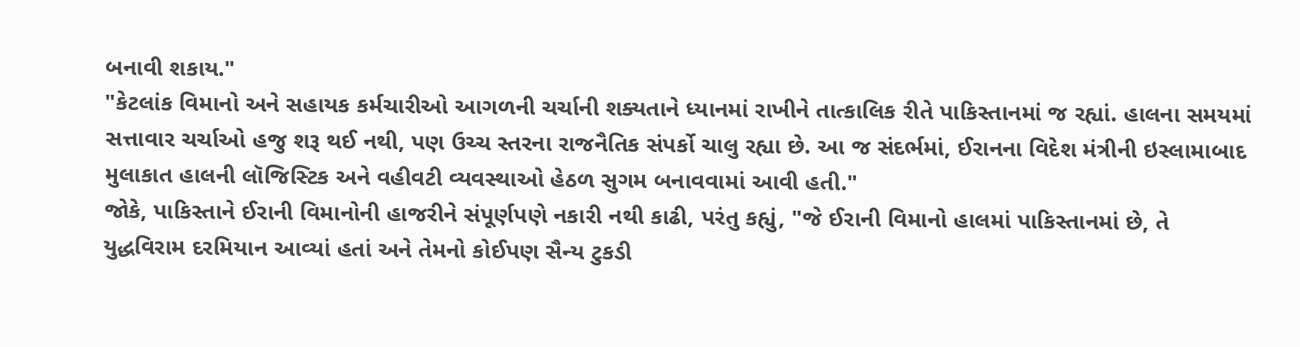બનાવી શકાય."
"કેટલાંક વિમાનો અને સહાયક કર્મચારીઓ આગળની ચર્ચાની શક્યતાને ધ્યાનમાં રાખીને તાત્કાલિક રીતે પાકિસ્તાનમાં જ રહ્યાં. હાલના સમયમાં સત્તાવાર ચર્ચાઓ હજુ શરૂ થઈ નથી, પણ ઉચ્ચ સ્તરના રાજનૈતિક સંપર્કો ચાલુ રહ્યા છે. આ જ સંદર્ભમાં, ઈરાનના વિદેશ મંત્રીની ઇસ્લામાબાદ મુલાકાત હાલની લૉજિસ્ટિક અને વહીવટી વ્યવસ્થાઓ હેઠળ સુગમ બનાવવામાં આવી હતી."
જોકે, પાકિસ્તાને ઈરાની વિમાનોની હાજરીને સંપૂર્ણપણે નકારી નથી કાઢી, પરંતુ કહ્યું, "જે ઈરાની વિમાનો હાલમાં પાકિસ્તાનમાં છે, તે યુદ્ધવિરામ દરમિયાન આવ્યાં હતાં અને તેમનો કોઈપણ સૈન્ય ટુકડી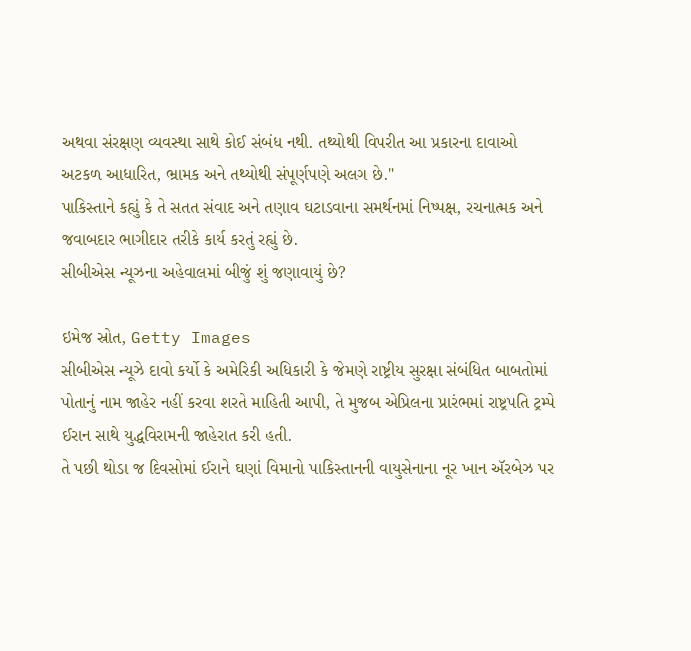અથવા સંરક્ષણ વ્યવસ્થા સાથે કોઈ સંબંધ નથી. તથ્યોથી વિપરીત આ પ્રકારના દાવાઓ અટકળ આધારિત, ભ્રામક અને તથ્યોથી સંપૂર્ણપણે અલગ છે."
પાકિસ્તાને કહ્યું કે તે સતત સંવાદ અને તણાવ ઘટાડવાના સમર્થનમાં નિષ્પક્ષ, રચનાત્મક અને જવાબદાર ભાગીદાર તરીકે કાર્ય કરતું રહ્યું છે.
સીબીએસ ન્યૂઝના અહેવાલમાં બીજું શું જણાવાયું છે?

ઇમેજ સ્રોત, Getty Images
સીબીએસ ન્યૂઝે દાવો કર્યો કે અમેરિકી અધિકારી કે જેમણે રાષ્ટ્રીય સુરક્ષા સંબંધિત બાબતોમાં પોતાનું નામ જાહેર નહીં કરવા શરતે માહિતી આપી, તે મુજબ એપ્રિલના પ્રારંભમાં રાષ્ટ્રપતિ ટ્રમ્પે ઈરાન સાથે યુદ્ધવિરામની જાહેરાત કરી હતી.
તે પછી થોડા જ દિવસોમાં ઈરાને ઘણાં વિમાનો પાકિસ્તાનની વાયુસેનાના નૂર ખાન ઍરબેઝ પર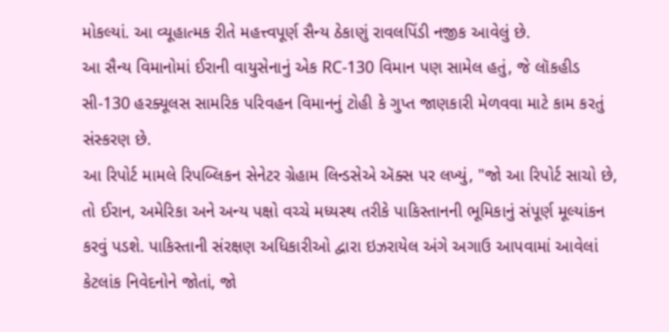મોકલ્યાં. આ વ્યૂહાત્મક રીતે મહત્ત્વપૂર્ણ સૈન્ય ઠેકાણું રાવલપિંડી નજીક આવેલું છે.
આ સૈન્ય વિમાનોમાં ઈરાની વાયુસેનાનું એક RC-130 વિમાન પણ સામેલ હતું, જે લૉકહીડ સી-130 હરક્યૂલસ સામરિક પરિવહન વિમાનનું ટોહી કે ગુપ્ત જાણકારી મેળવવા માટે કામ કરતું સંસ્કરણ છે.
આ રિપોર્ટ મામલે રિપબ્લિકન સેનેટર ગ્રેહામ લિન્ડસેએ ઍક્સ પર લખ્યું, "જો આ રિપોર્ટ સાચો છે, તો ઈરાન, અમેરિકા અને અન્ય પક્ષો વચ્ચે મધ્યસ્થ તરીકે પાકિસ્તાનની ભૂમિકાનું સંપૂર્ણ મૂલ્યાંકન કરવું પડશે. પાકિસ્તાની સંરક્ષણ અધિકારીઓ દ્વારા ઇઝરાયેલ અંગે અગાઉ આપવામાં આવેલાં કેટલાંક નિવેદનોને જોતાં, જો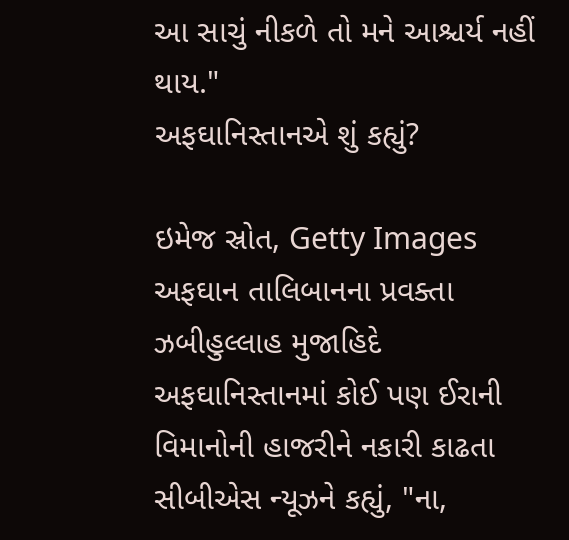આ સાચું નીકળે તો મને આશ્ચર્ય નહીં થાય."
અફઘાનિસ્તાનએ શું કહ્યું?

ઇમેજ સ્રોત, Getty Images
અફઘાન તાલિબાનના પ્રવક્તા ઝબીહુલ્લાહ મુજાહિદે અફઘાનિસ્તાનમાં કોઈ પણ ઈરાની વિમાનોની હાજરીને નકારી કાઢતા સીબીએસ ન્યૂઝને કહ્યું, "ના,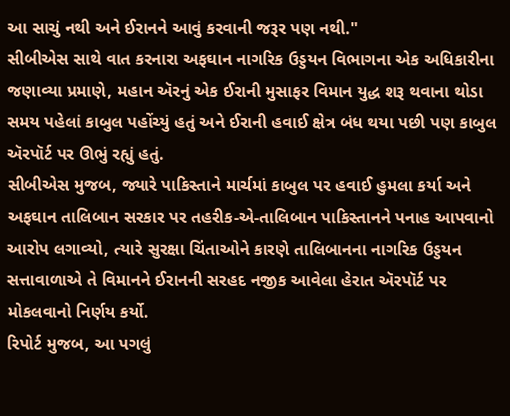આ સાચું નથી અને ઈરાનને આવું કરવાની જરૂર પણ નથી."
સીબીએસ સાથે વાત કરનારા અફઘાન નાગરિક ઉડ્ડયન વિભાગના એક અધિકારીના જણાવ્યા પ્રમાણે, મહાન ઍરનું એક ઈરાની મુસાફર વિમાન યુદ્ધ શરૂ થવાના થોડા સમય પહેલાં કાબુલ પહોંચ્યું હતું અને ઈરાની હવાઈ ક્ષેત્ર બંધ થયા પછી પણ કાબુલ ઍરપૉર્ટ પર ઊભું રહ્યું હતું.
સીબીએસ મુજબ, જ્યારે પાકિસ્તાને માર્ચમાં કાબુલ પર હવાઈ હુમલા કર્યા અને અફઘાન તાલિબાન સરકાર પર તહરીક-એ-તાલિબાન પાકિસ્તાનને પનાહ આપવાનો આરોપ લગાવ્યો, ત્યારે સુરક્ષા ચિંતાઓને કારણે તાલિબાનના નાગરિક ઉડ્ડયન સત્તાવાળાએ તે વિમાનને ઈરાનની સરહદ નજીક આવેલા હેરાત ઍરપૉર્ટ પર મોકલવાનો નિર્ણય કર્યો.
રિપોર્ટ મુજબ, આ પગલું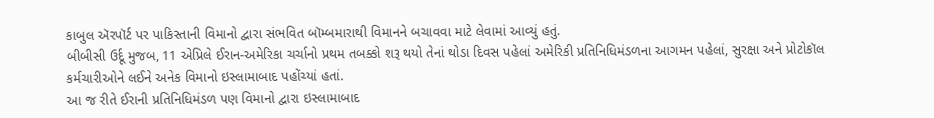કાબુલ ઍરપૉર્ટ પર પાકિસ્તાની વિમાનો દ્વારા સંભવિત બૉમ્બમારાથી વિમાનને બચાવવા માટે લેવામાં આવ્યું હતું.
બીબીસી ઉર્દૂ મુજબ, 11 એપ્રિલે ઈરાન-અમેરિકા ચર્ચાનો પ્રથમ તબક્કો શરૂ થયો તેનાં થોડા દિવસ પહેલાં અમેરિકી પ્રતિનિધિમંડળના આગમન પહેલાં, સુરક્ષા અને પ્રોટોકૉલ કર્મચારીઓને લઈને અનેક વિમાનો ઇસ્લામાબાદ પહોંચ્યાં હતાં.
આ જ રીતે ઈરાની પ્રતિનિધિમંડળ પણ વિમાનો દ્વારા ઇસ્લામાબાદ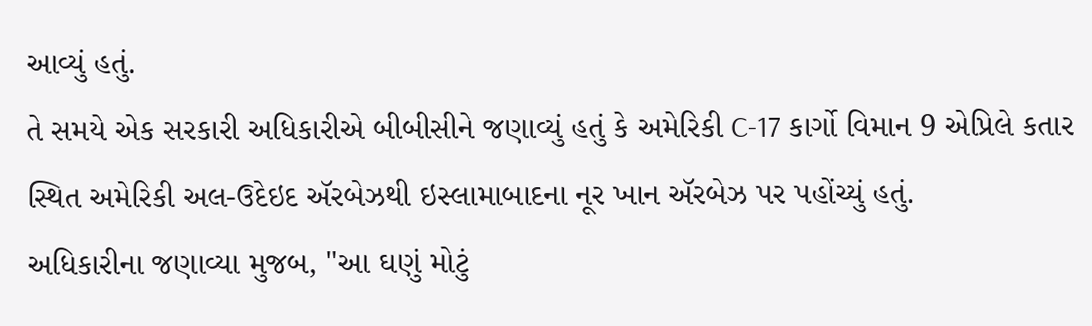આવ્યું હતું.
તે સમયે એક સરકારી અધિકારીએ બીબીસીને જણાવ્યું હતું કે અમેરિકી C-17 કાર્ગો વિમાન 9 એપ્રિલે કતાર સ્થિત અમેરિકી અલ-ઉદેઇદ ઍરબેઝથી ઇસ્લામાબાદના નૂર ખાન ઍરબેઝ પર પહોંચ્યું હતું.
અધિકારીના જણાવ્યા મુજબ, "આ ઘણું મોટું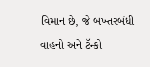વિમાન છે, જે બખ્તરબંધી વાહનો અને ટૅન્કો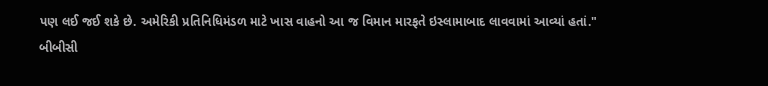પણ લઈ જઈ શકે છે. અમેરિકી પ્રતિનિધિમંડળ માટે ખાસ વાહનો આ જ વિમાન મારફતે ઇસ્લામાબાદ લાવવામાં આવ્યાં હતાં."
બીબીસી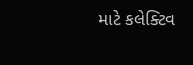માટે કલેક્ટિવ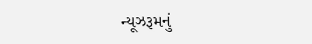ન્યૂઝરૂમનું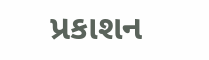પ્રકાશન